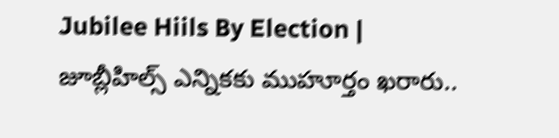Jubilee Hiils By Election | జూబ్లీహిల్స్ ఎన్నికకు ముహూర్తం ఖరారు..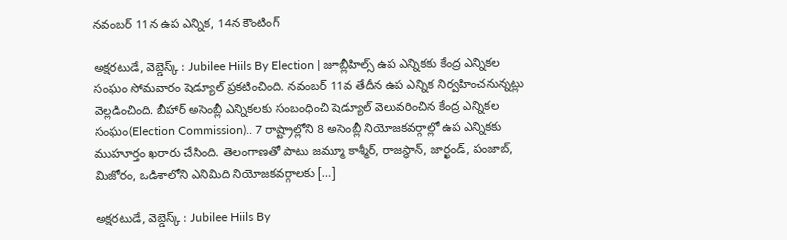నవంబర్ 11న ఉప ఎన్నిక, 14న కౌంటింగ్

అక్షరటుడే, వెబ్డెస్క్ : Jubilee Hiils By Election | జూబ్లీహిల్స్ ఉప ఎన్నికకు కేంద్ర ఎన్నికల సంఘం సోమవారం షెడ్యూల్ ప్రకటించింది. నవంబర్ 11వ తేదీన ఉప ఎన్నిక నిర్వహించనున్నట్లు వెల్లడించింది. బీహార్ అసెంబ్లీ ఎన్నికలకు సంబంధించి షెడ్యూల్ వెలువరించిన కేంద్ర ఎన్నికల సంఘం(Election Commission).. 7 రాష్ట్రాల్లోని 8 అసెంబ్లీ నియోజకవర్గాల్లో ఉప ఎన్నికకు ముహూర్తం ఖరారు చేసింది. తెలంగాణతో పాటు జమ్మూ కాశ్మీర్, రాజస్థాన్, జార్ఖండ్, పంజాబ్, మిజోరం, ఒడిశాలోని ఎనిమిది నియోజకవర్గాలకు […]

అక్షరటుడే, వెబ్డెస్క్ : Jubilee Hiils By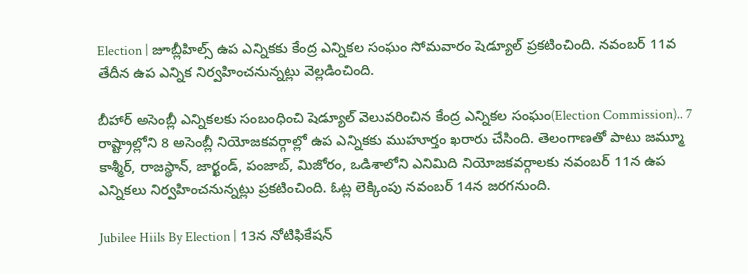Election | జూబ్లీహిల్స్ ఉప ఎన్నికకు కేంద్ర ఎన్నికల సంఘం సోమవారం షెడ్యూల్ ప్రకటించింది. నవంబర్ 11వ తేదీన ఉప ఎన్నిక నిర్వహించనున్నట్లు వెల్లడించింది.

బీహార్ అసెంబ్లీ ఎన్నికలకు సంబంధించి షెడ్యూల్ వెలువరించిన కేంద్ర ఎన్నికల సంఘం(Election Commission).. 7 రాష్ట్రాల్లోని 8 అసెంబ్లీ నియోజకవర్గాల్లో ఉప ఎన్నికకు ముహూర్తం ఖరారు చేసింది. తెలంగాణతో పాటు జమ్మూ కాశ్మీర్, రాజస్థాన్, జార్ఖండ్, పంజాబ్, మిజోరం, ఒడిశాలోని ఎనిమిది నియోజకవర్గాలకు నవంబర్ 11న ఉప ఎన్నికలు నిర్వహించనున్నట్లు ప్రకటించింది. ఓట్ల లెక్కింపు నవంబర్ 14న జరగనుంది.

Jubilee Hiils By Election | 13న నోటిఫికేషన్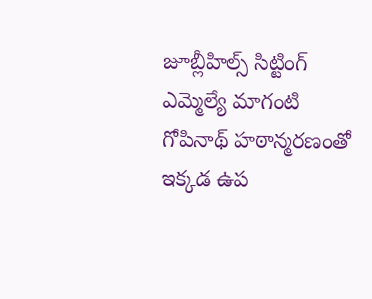జూబ్లీహిల్స్ సిట్టింగ్ ఎమ్మెల్యే మాగంటి గోపినాథ్ హఠాన్మరణంతో ఇక్కడ ఉప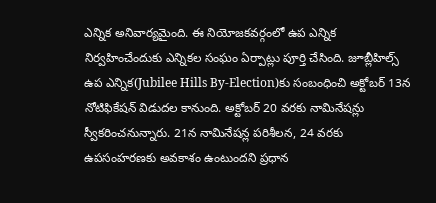ఎన్నిక అనివార్యమైంది. ఈ నియోజకవర్గంలో ఉప ఎన్నిక నిర్వహించేందుకు ఎన్నికల సంఘం ఏర్పాట్లు పూర్తి చేసింది. జూబ్లీహిల్స్‌ ఉప ఎన్నిక(Jubilee Hills By-Election)కు సంబంధించి అక్టోబర్ 13న నోటిఫికేషన్ విడుదల కానుంది. అక్టోబర్‌ 20 వరకు నామినేషన్లు స్వీకరించనున్నారు. 21న నామినేషన్ల పరిశీలన, 24 వరకు ఉపసంహరణకు అవకాశం ఉంటుందని ప్రధాన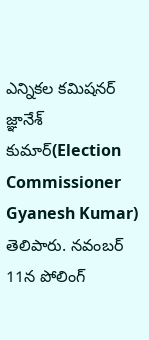ఎన్నికల కమిషనర్‌ జ్ఞానేశ్‌ కుమార్‌(Election Commissioner Gyanesh Kumar) తెలిపారు. నవంబర్ 11న పోలింగ్‌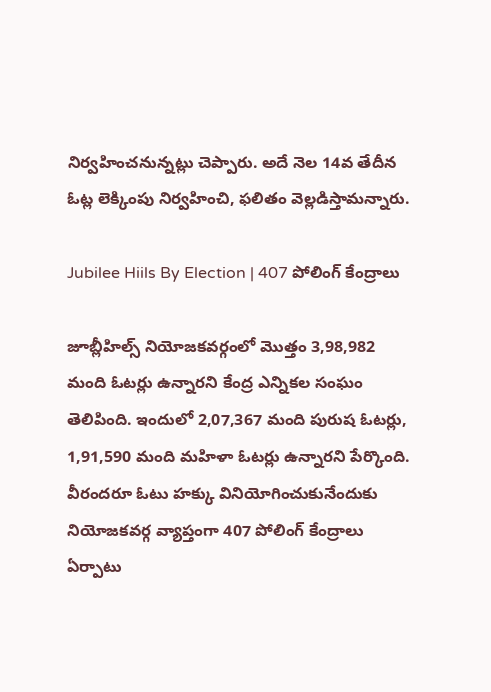నిర్వహించనున్నట్లు చెప్పారు. అదే నెల 14వ తేదీన ఓట్ల లెక్కింపు నిర్వహించి, ఫలితం వెల్లడిస్తామన్నారు.

Jubilee Hiils By Election | 407 పోలింగ్ కేంద్రాలు

జూబ్లీహిల్స్ నియోజకవర్గంలో మొత్తం 3,98,982 మంది ఓటర్లు ఉన్నారని కేంద్ర ఎన్నికల సంఘం తెలిపింది. ఇందులో 2,07,367 మంది పురుష ఓటర్లు, 1,91,590 మంది మహిళా ఓటర్లు ఉన్నారని పేర్కొంది. వీరందరూ ఓటు హక్కు వినియోగించుకునేందుకు నియోజకవర్గ వ్యాప్తంగా 407 పోలింగ్ కేంద్రాలు ఏర్పాటు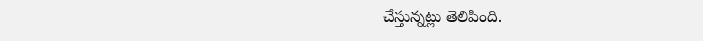చేస్తున్నట్లు తెలిపింది.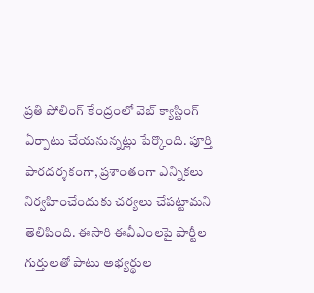ప్రతి పోలింగ్ కేంద్రంలో వెబ్ క్యాస్టింగ్ ఏర్పాటు చేయనున్నట్లు పేర్కొంది. పూర్తి పారదర్శకంగా, ప్రశాంతంగా ఎన్నికలు నిర్వహించేందుకు చర్యలు చేపట్టామని తెలిపింది. ఈసారి ఈవీఎంలపై పార్టీల గుర్తులతో పాటు అభ్యర్థుల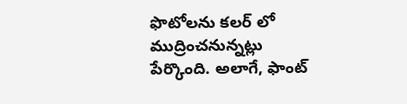ఫొటోలను కలర్ లో ముద్రించనున్నట్లు పేర్కొంది. అలాగే, ఫాంట్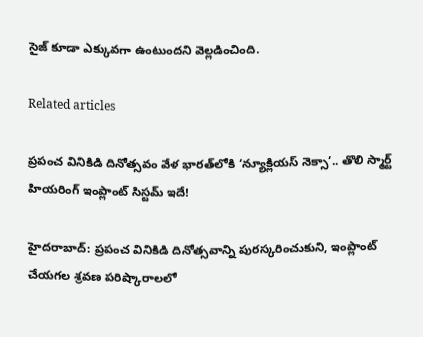సైజ్ కూడా ఎక్కువగా ఉంటుందని వెల్లడించింది.

Related articles

ప్రపంచ వినికిడి దినోత్సవం వేళ భారత్‌లోకి ‘న్యూక్లియస్ నెక్సా’.. తొలి స్మార్ట్ హియరింగ్ ఇంప్లాంట్ సిస్టమ్ ఇదే!

హైదరాబాద్: ప్రపంచ వినికిడి దినోత్సవాన్ని పురస్కరించుకుని, ఇంప్లాంట్ చేయగల శ్రవణ పరిష్కారాలలో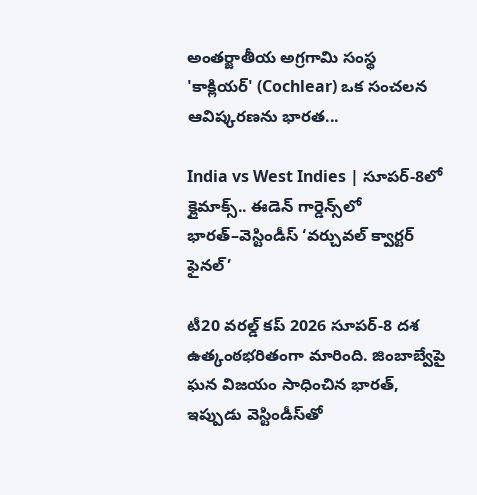అంతర్జాతీయ అగ్రగామి సంస్థ 'కాక్లియర్' (Cochlear) ఒక సంచలన ఆవిష్కరణను భారత...

India vs West Indies | సూపర్-8లో క్లైమాక్స్.. ఈడెన్ గార్డెన్స్‌లో భారత్–వెస్టిండీస్ ‘వర్చువల్ క్వార్టర్ ఫైనల్’

టీ20 వరల్డ్ కప్ 2026 సూపర్-8 దశ ఉత్కంఠభరితంగా మారింది. జింబాబ్వేపై ఘన విజయం సాధించిన భారత్, ఇప్పుడు వెస్టిండీస్‌తో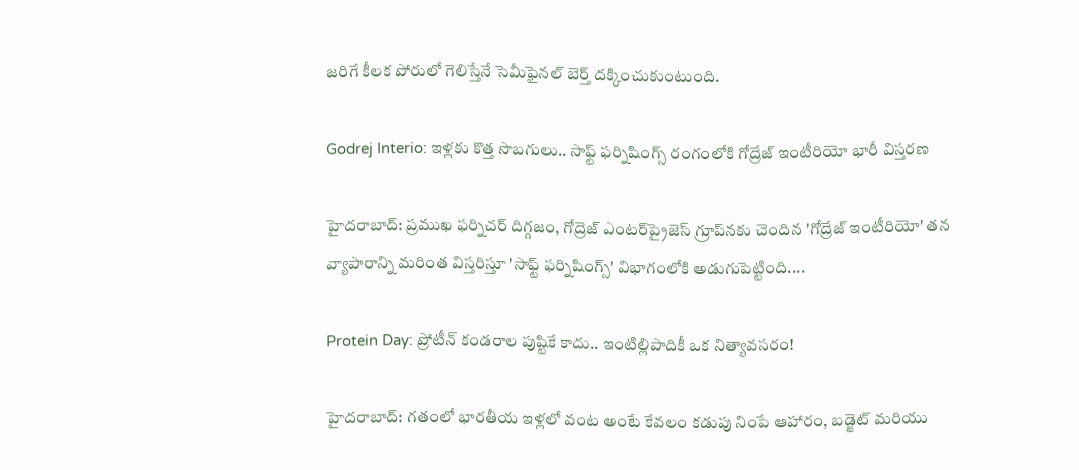జరిగే కీలక పోరులో గెలిస్తేనే సెమీఫైనల్ బెర్త్ దక్కించుకుంటుంది.

Godrej Interio: ఇళ్లకు కొత్త సొబగులు.. సాఫ్ట్ ఫర్నిషింగ్స్ రంగంలోకి గోద్రేజ్ ఇంటీరియో భారీ విస్తరణ

హైదరాబాద్: ప్రముఖ ఫర్నిచర్ దిగ్గజం, గోద్రెజ్ ఎంటర్‌ప్రైజెస్ గ్రూప్‌నకు చెందిన 'గోద్రేజ్ ఇంటీరియో' తన వ్యాపారాన్ని మరింత విస్తరిస్తూ 'సాఫ్ట్ ఫర్నిషింగ్స్' విభాగంలోకి అడుగుపెట్టింది....

Protein Day: ప్రోటీన్ కండరాల పుష్టికే కాదు.. ఇంటిల్లిపాదికీ ఒక నిత్యావసరం!

హైదరాబాద్: గతంలో భారతీయ ఇళ్లలో వంట అంటే కేవలం కడుపు నింపే ఆహారం, బడ్జెట్ మరియు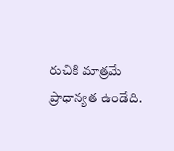రుచికి మాత్రమే ప్రాధాన్యత ఉండేది.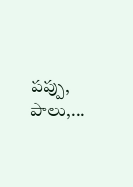పప్పు, పాలు,...